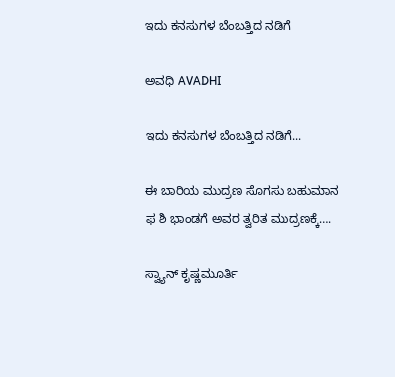ಇದು ಕನಸುಗಳ ಬೆಂಬತ್ತಿದ ನಡಿಗೆ‍

ಅವಧಿ AVADHI

ಇದು ಕನಸುಗಳ ಬೆಂಬತ್ತಿದ ನಡಿಗೆ...

ಈ ಬಾರಿಯ ಮುದ್ರಣ ಸೊಗಸು ಬಹುಮಾನ ಫ ಶಿ ಭಾಂಡಗೆ ಅವರ ತ್ವರಿತ ಮುದ್ರಣಕ್ಕೆ….

ಸ್ವ್ಯಾನ್ ಕೃಷ್ಣಮೂರ್ತಿ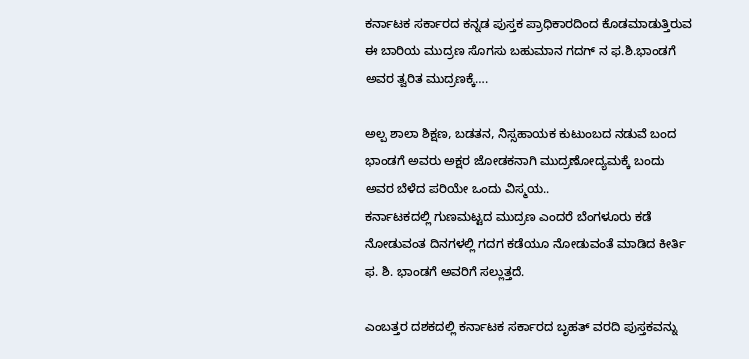ಕರ್ನಾಟಕ ಸರ್ಕಾರದ ಕನ್ನಡ ಪುಸ್ತಕ ಪ್ರಾಧಿಕಾರದಿಂದ ಕೊಡಮಾಡುತ್ತಿರುವ ಈ ಬಾರಿಯ ಮುದ್ರಣ ಸೊಗಸು ಬಹುಮಾನ ಗದಗ್ ನ ಫ.ಶಿ.ಭಾಂಡಗೆ ಅವರ ತ್ವರಿತ ಮುದ್ರಣಕ್ಕೆ….

ಅಲ್ಪ ಶಾಲಾ ಶಿಕ್ಷಣ, ಬಡತನ, ನಿಸ್ಸಹಾಯಕ ಕುಟುಂಬದ ನಡುವೆ ಬಂದ ಭಾಂಡಗೆ ಅವರು ಅಕ್ಷರ ಜೋಡಕನಾಗಿ ಮುದ್ರಣೋದ್ಯಮಕ್ಕೆ ಬಂದು ಅವರ ಬೆಳೆದ ಪರಿಯೇ ಒಂದು ವಿಸ್ಮಯ..
ಕರ್ನಾಟಕದಲ್ಲಿ ಗುಣಮಟ್ಟದ ಮುದ್ರಣ ಎಂದರೆ ಬೆಂಗಳೂರು ಕಡೆ ನೋಡುವಂತ ದಿನಗಳಲ್ಲಿ ಗದಗ ಕಡೆಯೂ ನೋಡುವಂತೆ ಮಾಡಿದ ಕೀರ್ತಿ ಫ. ಶಿ. ಭಾಂಡಗೆ ಅವರಿಗೆ ಸಲ್ಲುತ್ತದೆ.

ಎಂಬತ್ತರ ದಶಕದಲ್ಲಿ ಕರ್ನಾಟಕ ಸರ್ಕಾರದ ಬೃಹತ್ ವರದಿ ಪುಸ್ತಕವನ್ನು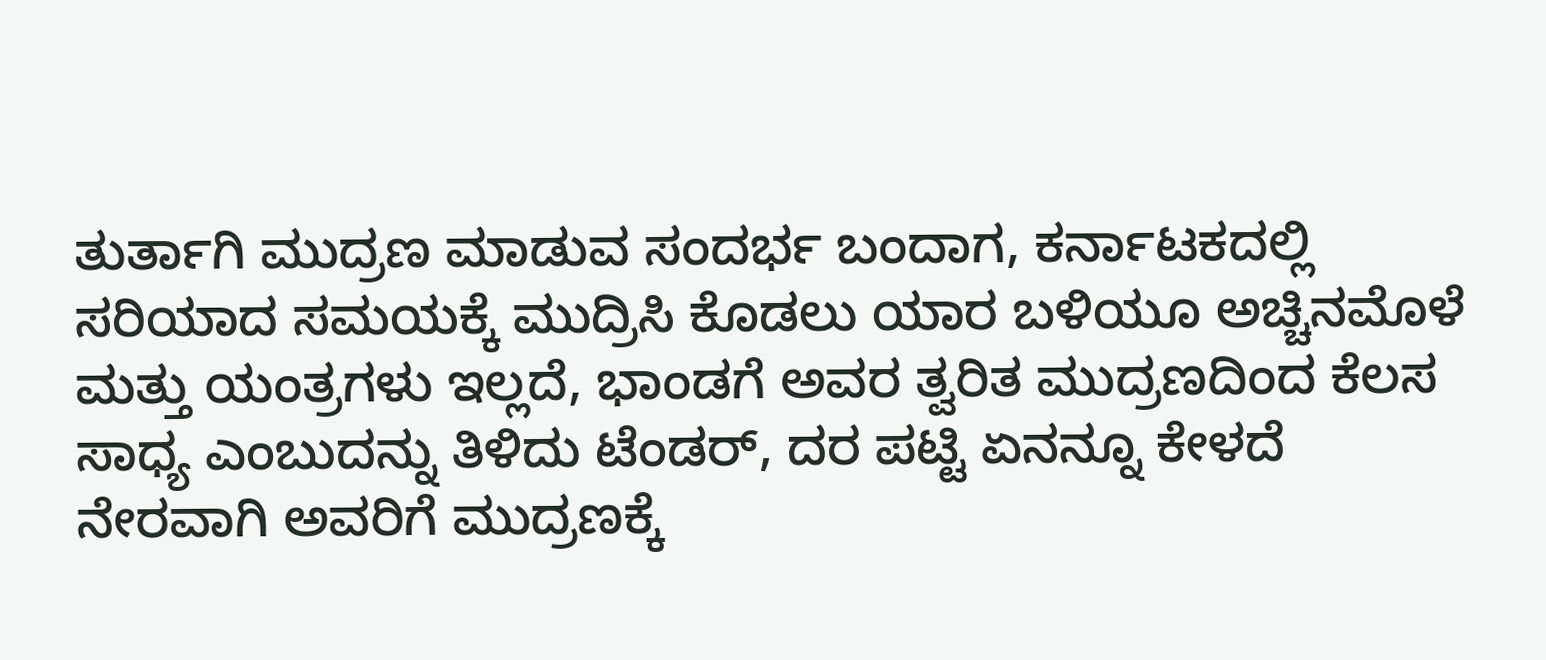ತುರ್ತಾಗಿ ಮುದ್ರಣ ಮಾಡುವ ಸಂದರ್ಭ ಬಂದಾಗ, ಕರ್ನಾಟಕದಲ್ಲಿ ಸರಿಯಾದ ಸಮಯಕ್ಕೆ ಮುದ್ರಿಸಿ ಕೊಡಲು ಯಾರ ಬಳಿಯೂ ಅಚ್ಚಿನಮೊಳೆ ಮತ್ತು ಯಂತ್ರಗಳು ಇಲ್ಲದೆ, ಭಾಂಡಗೆ ಅವರ ತ್ವರಿತ ಮುದ್ರಣದಿಂದ ಕೆಲಸ ಸಾಧ್ಯ ಎಂಬುದನ್ನು ತಿಳಿದು ಟೆಂಡರ್, ದರ ಪಟ್ಟಿ ಏನನ್ನೂ ಕೇಳದೆ ನೇರವಾಗಿ ಅವರಿಗೆ ಮುದ್ರಣಕ್ಕೆ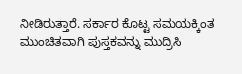ನೀಡಿರುತ್ತಾರೆ. ಸರ್ಕಾರ ಕೊಟ್ಟ ಸಮಯಕ್ಕಿಂತ ಮುಂಚಿತವಾಗಿ ಪುಸ್ತಕವನ್ನು ಮುದ್ರಿಸಿ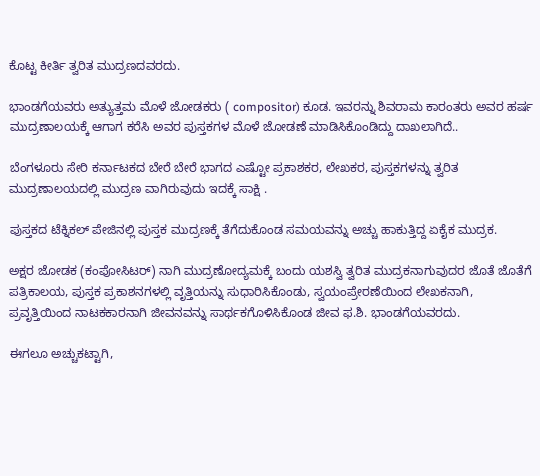ಕೊಟ್ಟ ಕೀರ್ತಿ ತ್ವರಿತ ಮುದ್ರಣದವರದು.

ಭಾಂಡಗೆಯವರು ಅತ್ಯುತ್ತಮ ಮೊಳೆ ಜೋಡಕರು ( compositor) ಕೂಡ. ಇವರನ್ನು ಶಿವರಾಮ ಕಾರಂತರು ಅವರ ಹರ್ಷ ಮುದ್ರಣಾಲಯಕ್ಕೆ ಆಗಾಗ ಕರೆಸಿ ಅವರ ಪುಸ್ತಕಗಳ ಮೊಳೆ ಜೋಡಣೆ ಮಾಡಿಸಿಕೊಂಡಿದ್ದು ದಾಖಲಾಗಿದೆ..

ಬೆಂಗಳೂರು ಸೇರಿ ಕರ್ನಾಟಕದ ಬೇರೆ ಬೇರೆ ಭಾಗದ ಎಷ್ಟೋ ಪ್ರಕಾಶಕರ, ಲೇಖಕರ, ಪುಸ್ತಕಗಳನ್ನು ತ್ವರಿತ ಮುದ್ರಣಾಲಯದಲ್ಲಿ ಮುದ್ರಣ ವಾಗಿರುವುದು ಇದಕ್ಕೆ ಸಾಕ್ಷಿ .

ಪುಸ್ತಕದ ಟೆಕ್ನಿಕಲ್ ಪೇಜಿನಲ್ಲಿ ಪುಸ್ತಕ ಮುದ್ರಣಕ್ಕೆ ತೆಗೆದುಕೊಂಡ ಸಮಯವನ್ನು ಅಚ್ಚು ಹಾಕುತ್ತಿದ್ದ ಏಕೈಕ ಮುದ್ರಕ.

ಅಕ್ಷರ ಜೋಡಕ (ಕಂಪೋಸಿಟರ್) ನಾಗಿ ಮುದ್ರಣೋದ್ಯಮಕ್ಕೆ ಬಂದು ಯಶಸ್ವಿ ತ್ವರಿತ ಮುದ್ರಕನಾಗುವುದರ ಜೊತೆ ಜೊತೆಗೆ ಪತ್ರಿಕಾಲಯ, ಪುಸ್ತಕ ಪ್ರಕಾಶನಗಳಲ್ಲಿ ವೃತ್ತಿಯನ್ನು ಸುಧಾರಿಸಿಕೊಂಡು, ಸ್ವಯಂಪ್ರೇರಣೆಯಿಂದ ಲೇಖಕನಾಗಿ, ಪ್ರವೃತ್ತಿಯಿಂದ ನಾಟಕಕಾರನಾಗಿ ಜೀವನವನ್ನು ಸಾರ್ಥಕಗೊಳಿಸಿಕೊಂಡ ಜೀವ ಫ.ಶಿ. ಭಾಂಡಗೆಯವರದು.

ಈಗಲೂ ಅಚ್ಚುಕಟ್ಟಾಗಿ,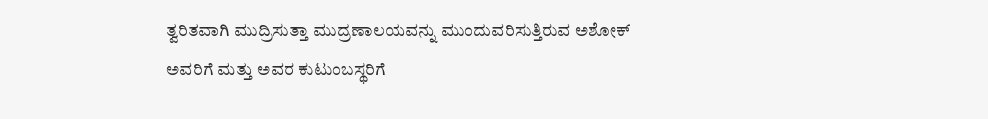ತ್ವರಿತವಾಗಿ ಮುದ್ರಿಸುತ್ತಾ ಮುದ್ರಣಾಲಯವನ್ನು ಮುಂದುವರಿಸುತ್ತಿರುವ ಅಶೋಕ್ ಅವರಿಗೆ ಮತ್ತು ಅವರ ಕುಟುಂಬಸ್ಥರಿಗೆ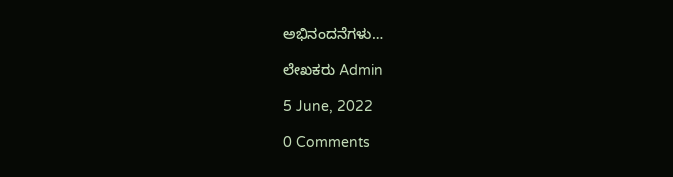ಅಭಿನಂದನೆಗಳು…

ಲೇಖಕರು Admin

5 June, 2022

0 Comments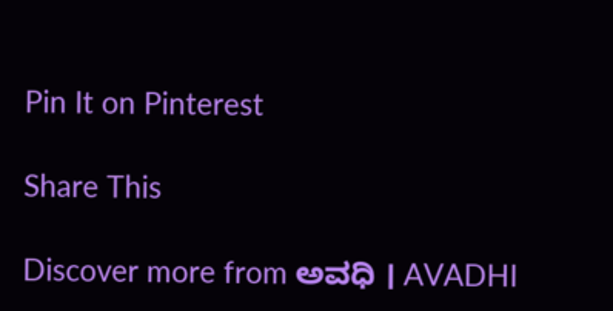Pin It on Pinterest

Share This

Discover more from ಅವಧಿ । AVADHI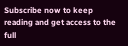Subscribe now to keep reading and get access to the full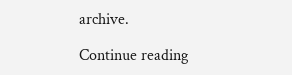archive.

Continue reading